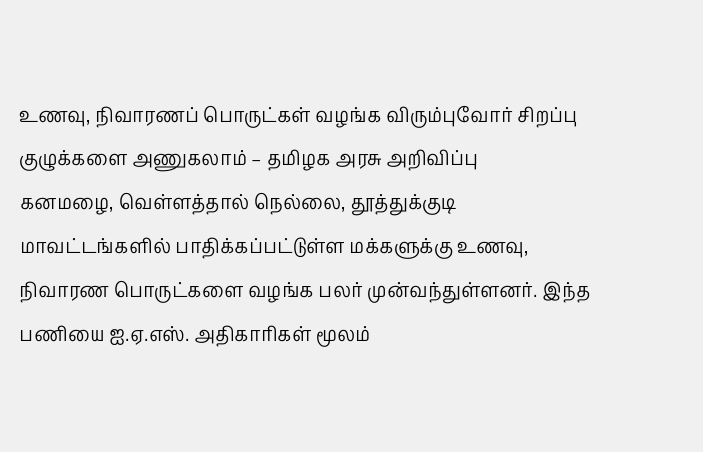உணவு, நிவாரணப் பொருட்கள் வழங்க விரும்புவோர் சிறப்பு குழுக்களை அணுகலாம் – தமிழக அரசு அறிவிப்பு
கனமழை, வெள்ளத்தால் நெல்லை, தூத்துக்குடி மாவட்டங்களில் பாதிக்கப்பட்டுள்ள மக்களுக்கு உணவு, நிவாரண பொருட்களை வழங்க பலர் முன்வந்துள்ளனர். இந்த பணியை ஐ.ஏ.எஸ். அதிகாரிகள் மூலம்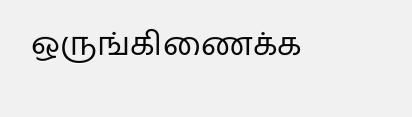ஒருங்கிணைக்க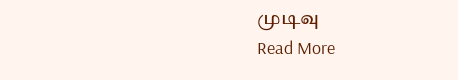முடிவு
Read More